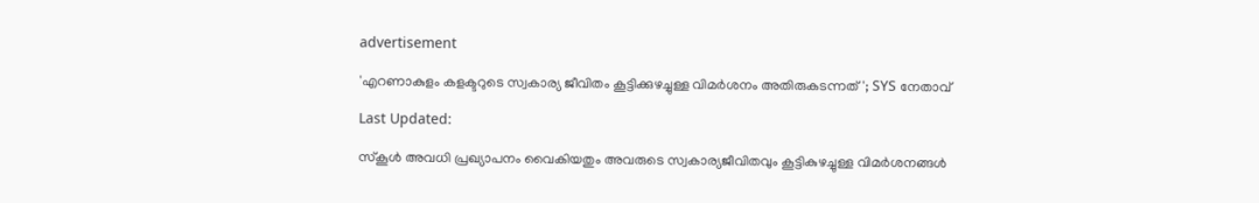advertisement

'എറണാകുളം കളക്ടറുടെ സ്വകാര്യ ജീവിതം കൂട്ടിക്കുഴച്ചുള്ള വിമർശനം അതിരുകടന്നത്'; SYS നേതാവ്

Last Updated:

സ്കൂൾ അവധി പ്രഖ്യാപനം വൈകിയതും അവരുടെ സ്വകാര്യജീവിതവും കൂട്ടികുഴച്ചുള്ള വിമർശനങ്ങൾ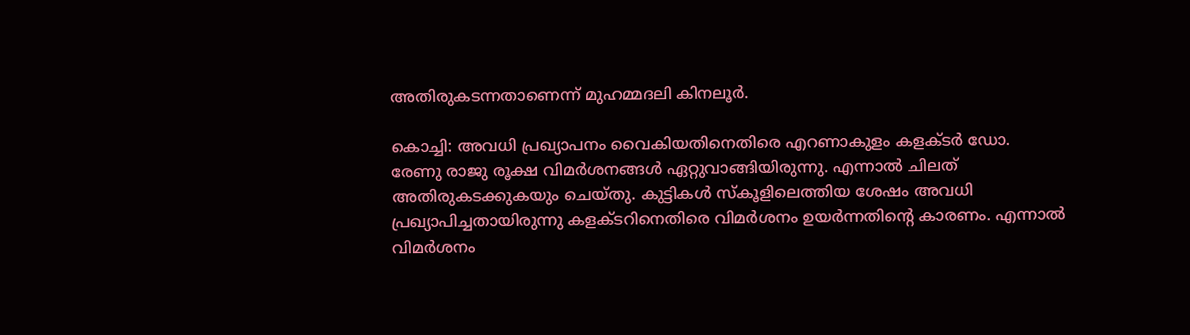അതിരുകടന്നതാണെന്ന് മുഹമ്മദലി കിനലൂർ.

കൊച്ചി: അവധി പ്രഖ്യാപനം വൈകിയതിനെതിരെ എറണാകുളം കളക്ടർ ഡോ. രേണു രാജു രൂക്ഷ വിമർശനങ്ങള്‍ ഏറ്റുവാങ്ങിയിരുന്നു. എന്നാല്‍ ചിലത് അതിരുകടക്കുകയും ചെയ്തു. കുട്ടികൾ സ്കൂളിലെത്തിയ ശേഷം അവധി പ്രഖ്യാപിച്ചതായിരുന്നു കളക്ടറിനെതിരെ വിമർശനം ഉയർന്നതിന്റെ കാരണം. എന്നാൽ വിമർശനം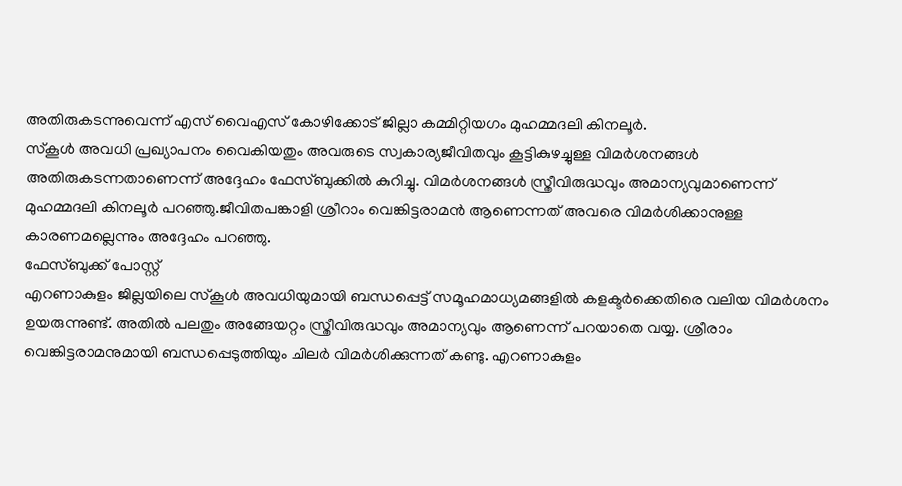അതിരുകടന്നുവെന്ന് എസ് വൈഎസ് കോഴിക്കോട് ജില്ലാ കമ്മിറ്റിയഗം മുഹമ്മദലി കിനലൂർ.
സ്കൂൾ അവധി പ്രഖ്യാപനം വൈകിയതും അവരുടെ സ്വകാര്യജീവിതവും കൂട്ടികുഴച്ചുള്ള വിമർശനങ്ങൾ അതിരുകടന്നതാണെന്ന് അദ്ദേഹം ഫേസ്ബുക്കിൽ കുറിച്ചു. വിമർശനങ്ങൾ സ്ത്രീവിരുദ്ധവും അമാന്യവുമാണെന്ന് മുഹമ്മദലി കിനലൂർ പറഞ്ഞു.ജീവിതപങ്കാളി ശ്രീറാം വെങ്കിട്ടരാമൻ ആണെന്നത് അവരെ വിമർശിക്കാനുള്ള കാരണമല്ലെന്നും അദ്ദേഹം പറഞ്ഞു.
ഫേസ്ബുക്ക് പോസ്റ്റ്
എറണാകുളം ജില്ലയിലെ സ്കൂൾ അവധിയുമായി ബന്ധപ്പെട്ട് സമൂഹമാധ്യമങ്ങളിൽ കളക്ടർക്കെതിരെ വലിയ വിമർശനം ഉയരുന്നുണ്ട്. അതിൽ പലതും അങ്ങേയറ്റം സ്ത്രീവിരുദ്ധവും അമാന്യവും ആണെന്ന് പറയാതെ വയ്യ. ശ്രീരാം വെങ്കിട്ടരാമനുമായി ബന്ധപ്പെടുത്തിയും ചിലർ വിമർശിക്കുന്നത് കണ്ടു. എറണാകുളം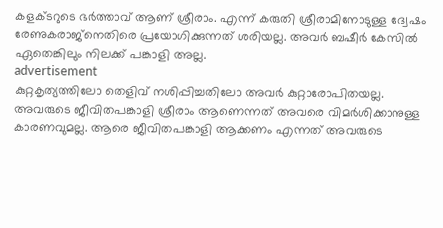കളക്ടറുടെ ഭർത്താവ് ആണ് ശ്രീരാം. എന്ന് കരുതി ശ്രീരാമിനോടുള്ള ദ്വേഷം രേണുകരാജ്നെതിരെ പ്രയോഗിക്കുന്നത് ശരിയല്ല. അവർ ബഷീർ കേസിൽ ഏതെങ്കിലും നിലക്ക് പങ്കാളി അല്ല.
advertisement
കുറ്റകൃത്യത്തിലോ തെളിവ് നശിപ്പിച്ചതിലോ അവർ കുറ്റാരോപിതയല്ല. അവരുടെ ജീവിതപങ്കാളി ശ്രീരാം ആണെന്നത് അവരെ വിമർശിക്കാനുള്ള കാരണവുമല്ല. ആരെ ജീവിതപങ്കാളി ആക്കണം എന്നത് അവരുടെ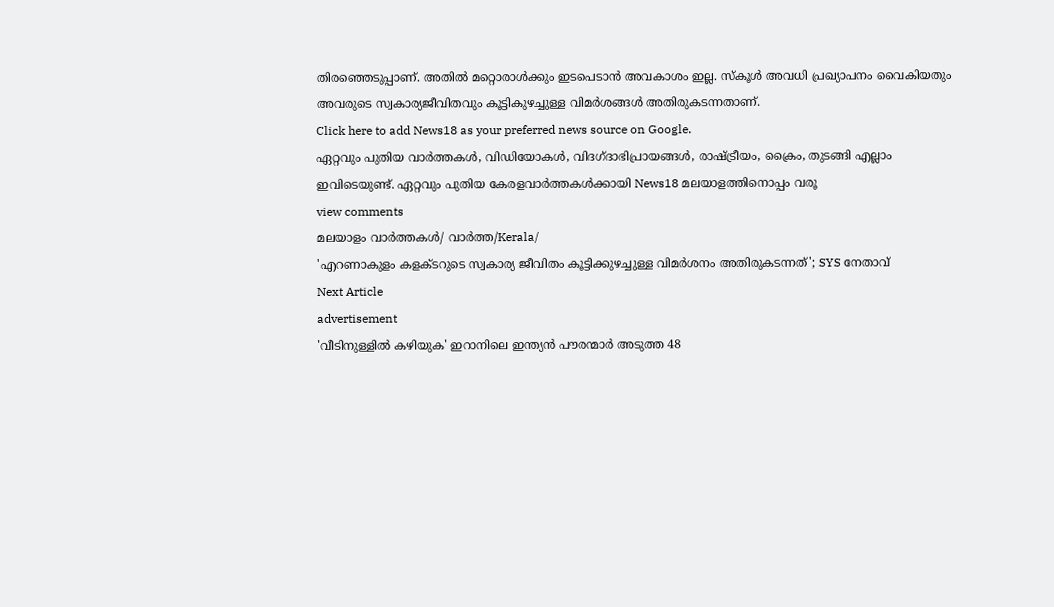തിരഞ്ഞെടുപ്പാണ്. അതിൽ മറ്റൊരാൾക്കും ഇടപെടാൻ അവകാശം ഇല്ല. സ്കൂൾ അവധി പ്രഖ്യാപനം വൈകിയതും അവരുടെ സ്വകാര്യജീവിതവും കൂട്ടികുഴച്ചുള്ള വിമർശങ്ങൾ അതിരുകടന്നതാണ്.
Click here to add News18 as your preferred news source on Google.
ഏറ്റവും പുതിയ വാർത്തകൾ, വിഡിയോകൾ, വിദഗ്ദാഭിപ്രായങ്ങൾ, രാഷ്ട്രീയം, ക്രൈം, തുടങ്ങി എല്ലാം ഇവിടെയുണ്ട്. ഏറ്റവും പുതിയ കേരളവാർത്തകൾക്കായി News18 മലയാളത്തിനൊപ്പം വരൂ
view comments
മലയാളം വാർത്തകൾ/ വാർത്ത/Kerala/
'എറണാകുളം കളക്ടറുടെ സ്വകാര്യ ജീവിതം കൂട്ടിക്കുഴച്ചുള്ള വിമർശനം അതിരുകടന്നത്'; SYS നേതാവ്
Next Article
advertisement
'വീടിനുള്ളിൽ കഴിയുക' ഇറാനിലെ ഇന്ത്യൻ പൗരന്മാർ അടുത്ത 48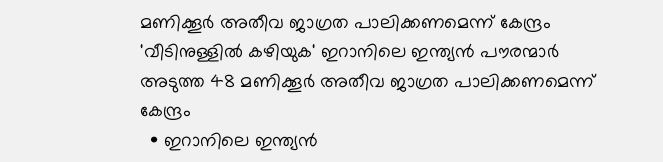മണിക്കൂർ അതീവ ജാഗ്രത പാലിക്കണമെന്ന് കേന്ദ്രം
'വീടിനുള്ളിൽ കഴിയുക' ഇറാനിലെ ഇന്ത്യൻ പൗരന്മാർ അടുത്ത 48 മണിക്കൂർ അതീവ ജാഗ്രത പാലിക്കണമെന്ന് കേന്ദ്രം
  • ഇറാനിലെ ഇന്ത്യൻ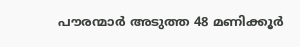പൗരന്മാർ അടുത്ത 48 മണിക്കൂർ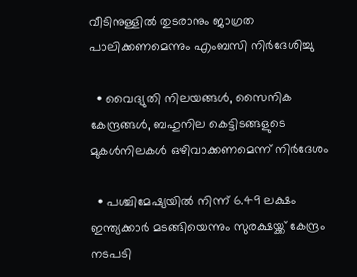വീടിനുള്ളിൽ തുടരാനും ജാഗ്രത പാലിക്കണമെന്നും എംബസി നിർദേശിച്ചു

  • വൈദ്യുതി നിലയങ്ങൾ, സൈനിക കേന്ദ്രങ്ങൾ, ബഹുനില കെട്ടിടങ്ങളുടെ മുകൾനിലകൾ ഒഴിവാക്കണമെന്ന് നിർദേശം

  • പശ്ചിമേഷ്യയിൽ നിന്ന് 6.49 ലക്ഷം ഇന്ത്യക്കാർ മടങ്ങിയെന്നും സുരക്ഷയ്ക്ക് കേന്ദ്രം നടപടി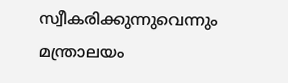സ്വീകരിക്കുന്നുവെന്നും മന്ത്രാലയം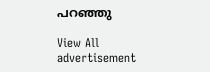പറഞ്ഞു

View All
advertisement